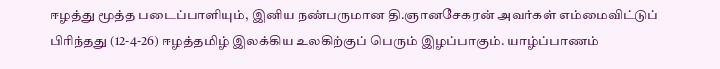ஈழத்து மூத்த படைப்பாளியும், இனிய நண்பருமான தி.ஞானசேகரன் அவர்கள் எம்மைவிட்டுப் பிரிந்தது (12-4-26) ஈழத்தமிழ் இலக்கிய உலகிற்குப் பெரும் இழப்பாகும். யாழ்ப்பாணம்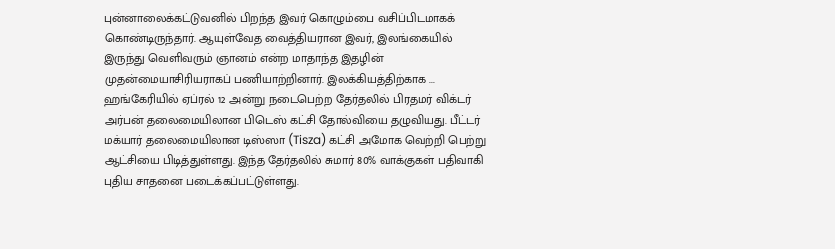புன்னாலைக்கட்டுவனில் பிறந்த இவர் கொழும்பை வசிப்பிடமாகக் கொண்டிருந்தார். ஆயுள்வேத வைத்தியரான இவர், இலங்கையில் இருந்து வெளிவரும் ஞானம் என்ற மாதாந்த இதழின் முதன்மையாசிரியராகப் பணியாற்றினார். இலக்கியத்திற்காக ...
ஹங்கேரியில் ஏப்ரல் 12 அன்று நடைபெற்ற தேர்தலில் பிரதமர் விக்டர் அர்பன் தலைமையிலான பிடெஸ் கட்சி தோல்வியை தழுவியது. பீட்டர் மக்யார் தலைமையிலான டிஸ்ஸா (Tisza) கட்சி அமோக வெற்றி பெற்று ஆட்சியை பிடித்துள்ளது. இந்த தேர்தலில் சுமார் 80% வாக்குகள் பதிவாகி புதிய சாதனை படைக்கப்பட்டுள்ளது.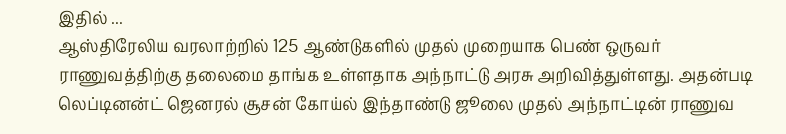இதில் ...
ஆஸ்திரேலிய வரலாற்றில் 125 ஆண்டுகளில் முதல் முறையாக பெண் ஒருவர் ராணுவத்திற்கு தலைமை தாங்க உள்ளதாக அந்நாட்டு அரசு அறிவித்துள்ளது. அதன்படி லெப்டினன்ட் ஜெனரல் சூசன் கோய்ல் இந்தாண்டு ஜூலை முதல் அந்நாட்டின் ராணுவ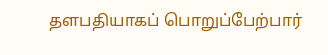தளபதியாகப் பொறுப்பேற்பார்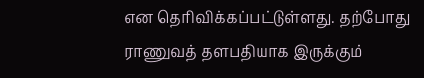என தெரிவிக்கப்பட்டுள்ளது. தற்போது ராணுவத் தளபதியாக இருக்கும்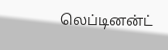லெப்டினன்ட்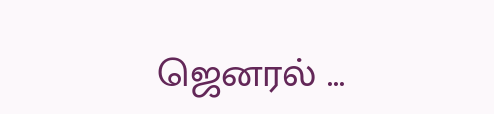ஜெனரல் ...